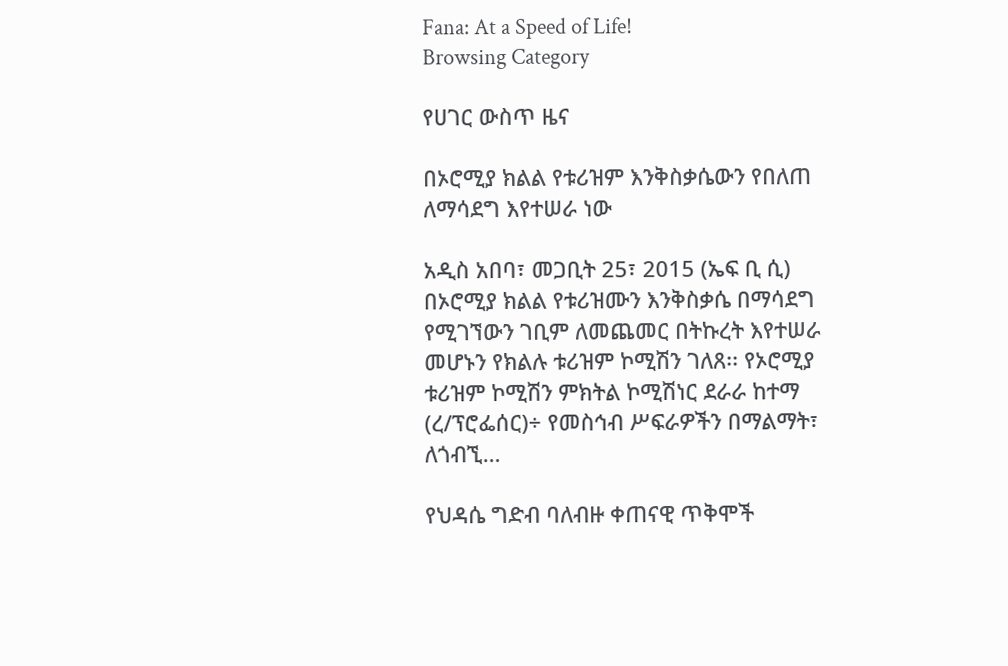Fana: At a Speed of Life!
Browsing Category

የሀገር ውስጥ ዜና

በኦሮሚያ ክልል የቱሪዝም እንቅስቃሴውን የበለጠ ለማሳደግ እየተሠራ ነው

አዲስ አበባ፣ መጋቢት 25፣ 2015 (ኤፍ ቢ ሲ) በኦሮሚያ ክልል የቱሪዝሙን እንቅስቃሴ በማሳደግ የሚገኘውን ገቢም ለመጨመር በትኩረት እየተሠራ መሆኑን የክልሉ ቱሪዝም ኮሚሽን ገለጸ፡፡ የኦሮሚያ ቱሪዝም ኮሚሽን ምክትል ኮሚሽነር ደራራ ከተማ (ረ/ፕሮፌሰር)÷ የመስኅብ ሥፍራዎችን በማልማት፣ ለጎብኚ…

የህዳሴ ግድብ ባለብዙ ቀጠናዊ ጥቅሞች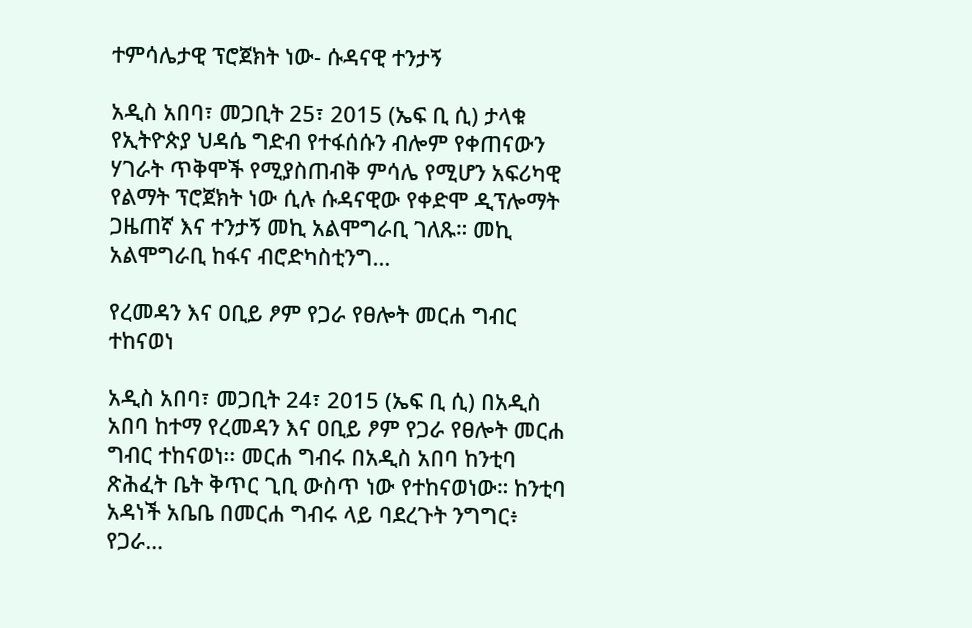ተምሳሌታዊ ፕሮጀክት ነው- ሱዳናዊ ተንታኝ

አዲስ አበባ፣ መጋቢት 25፣ 2015 (ኤፍ ቢ ሲ) ታላቁ የኢትዮጵያ ህዳሴ ግድብ የተፋሰሱን ብሎም የቀጠናውን ሃገራት ጥቅሞች የሚያስጠብቅ ምሳሌ የሚሆን አፍሪካዊ የልማት ፕሮጀክት ነው ሲሉ ሱዳናዊው የቀድሞ ዲፕሎማት ጋዜጠኛ እና ተንታኝ መኪ አልሞግራቢ ገለጹ። መኪ አልሞግራቢ ከፋና ብሮድካስቲንግ…

የረመዳን እና ዐቢይ ፆም የጋራ የፀሎት መርሐ ግብር ተከናወነ

አዲስ አበባ፣ መጋቢት 24፣ 2015 (ኤፍ ቢ ሲ) በአዲስ አበባ ከተማ የረመዳን እና ዐቢይ ፆም የጋራ የፀሎት መርሐ ግብር ተከናወነ፡፡ መርሐ ግብሩ በአዲስ አበባ ከንቲባ ጽሕፈት ቤት ቅጥር ጊቢ ውስጥ ነው የተከናወነው። ከንቲባ አዳነች አቤቤ በመርሐ ግብሩ ላይ ባደረጉት ንግግር፥ የጋራ…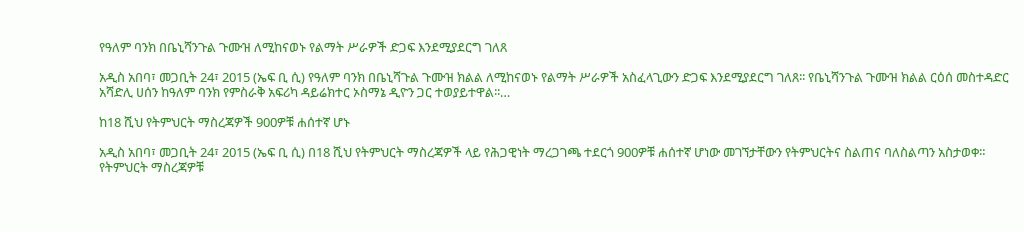የዓለም ባንክ በቤኒሻንጉል ጉሙዝ ለሚከናወኑ የልማት ሥራዎች ድጋፍ እንደሚያደርግ ገለጸ

አዲስ አበባ፣ መጋቢት 24፣ 2015 (ኤፍ ቢ ሲ) የዓለም ባንክ በቤኒሻጉል ጉሙዝ ክልል ለሚከናወኑ የልማት ሥራዎች አስፈላጊውን ድጋፍ እንደሚያደርግ ገለጸ፡፡ የቤኒሻንጉል ጉሙዝ ክልል ርዕሰ መስተዳድር አሻድሊ ሀሰን ከዓለም ባንክ የምስራቅ አፍሪካ ዳይሬክተር ኦስማኔ ዲዮን ጋር ተወያይተዋል፡፡…

ከ18 ሺህ የትምህርት ማስረጃዎች 900ዎቹ ሐሰተኛ ሆኑ

አዲስ አበባ፣ መጋቢት 24፣ 2015 (ኤፍ ቢ ሲ) በ18 ሺህ የትምህርት ማስረጃዎች ላይ የሕጋዊነት ማረጋገጫ ተደርጎ 900ዎቹ ሐሰተኛ ሆነው መገኘታቸውን የትምህርትና ስልጠና ባለስልጣን አስታወቀ። የትምህርት ማስረጃዎቹ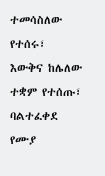ተመሳስለው የተሰሩ፣ እውቅና ከሌለው ተቋም የተሰጡ፣ ባልተፈቀደ የሙያ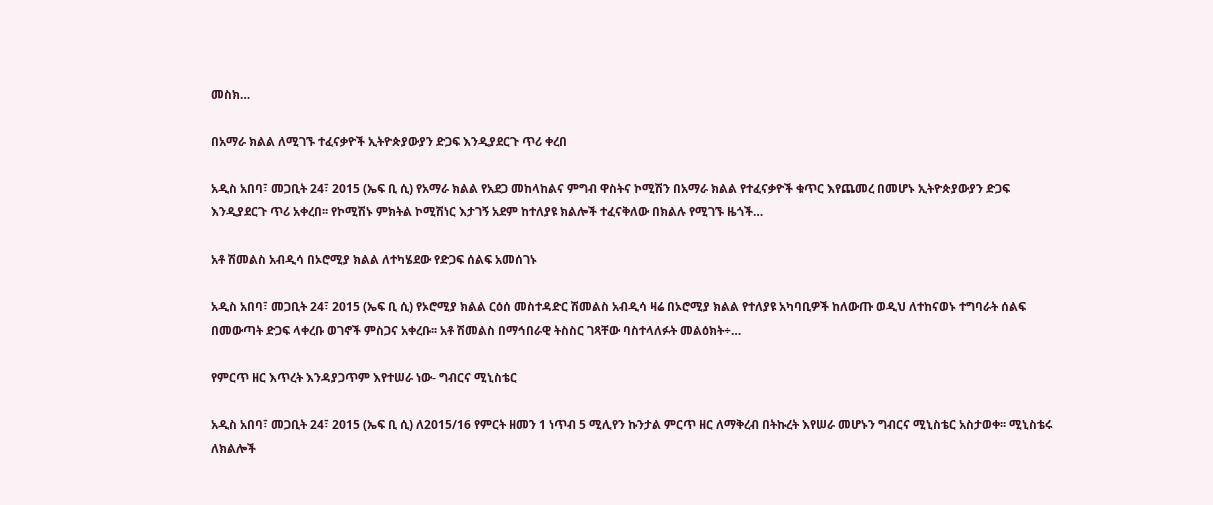መስክ…

በአማራ ክልል ለሚገኙ ተፈናቃዮች ኢትዮጵያውያን ድጋፍ እንዲያደርጉ ጥሪ ቀረበ

አዲስ አበባ፣ መጋቢት 24፣ 2015 (ኤፍ ቢ ሲ) የአማራ ክልል የአደጋ መከላከልና ምግብ ዋስትና ኮሚሽን በአማራ ክልል የተፈናቃዮች ቁጥር እየጨመረ በመሆኑ ኢትዮጵያውያን ድጋፍ እንዲያደርጉ ጥሪ አቀረበ፡፡ የኮሚሽኑ ምክትል ኮሚሽነር እታገኝ አደም ከተለያዩ ክልሎች ተፈናቅለው በክልሉ የሚገኙ ዜጎች…

አቶ ሽመልስ አብዲሳ በኦሮሚያ ክልል ለተካሄደው የድጋፍ ሰልፍ አመሰገኑ

አዲስ አበባ፣ መጋቢት 24፣ 2015 (ኤፍ ቢ ሲ) የኦሮሚያ ክልል ርዕሰ መስተዳድር ሽመልስ አብዲሳ ዛሬ በኦሮሚያ ክልል የተለያዩ አካባቢዎች ከለውጡ ወዲህ ለተከናወኑ ተግባራት ሰልፍ በመውጣት ድጋፍ ላቀረቡ ወገኖች ምስጋና አቀረቡ፡፡ አቶ ሽመልስ በማኅበራዊ ትስስር ገጻቸው ባስተላለፉት መልዕክት÷…

የምርጥ ዘር እጥረት እንዳያጋጥም እየተሠራ ነው- ግብርና ሚኒስቴር

አዲስ አበባ፣ መጋቢት 24፣ 2015 (ኤፍ ቢ ሲ) ለ2015/16 የምርት ዘመን 1 ነጥብ 5 ሚሊየን ኩንታል ምርጥ ዘር ለማቅረብ በትኩረት እየሠራ መሆኑን ግብርና ሚኒስቴር አስታወቀ፡፡ ሚኒስቴሩ ለክልሎች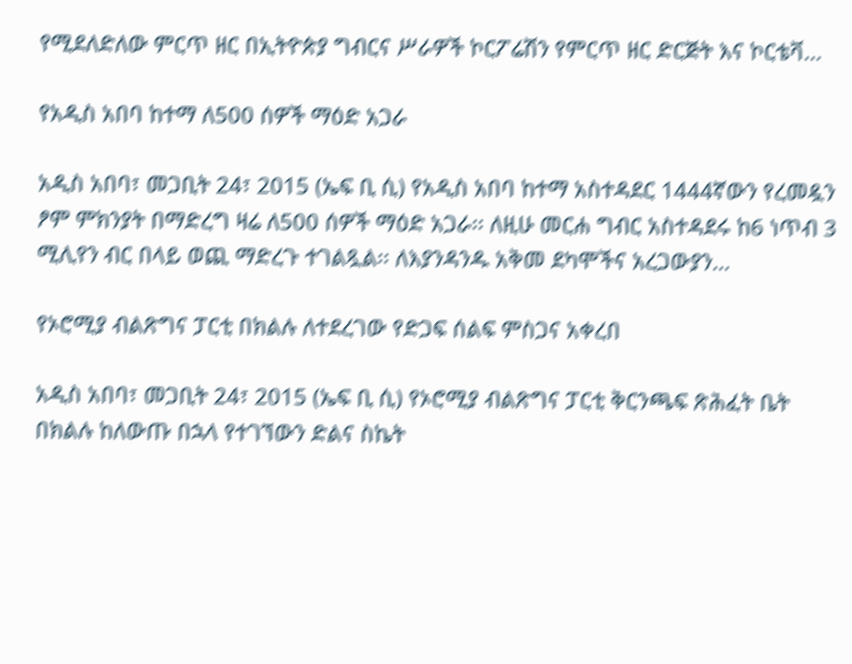የሚደለድለው ምርጥ ዘር በኢትዮጵያ ግብርና ሥራዎች ኮርፖሬሽን የምርጥ ዘር ድርጅት እና ኮርቴቫ…

የአዲስ አበባ ከተማ ለ500 ሰዎች ማዕድ አጋራ

አዲስ አበባ፣ መጋቢት 24፣ 2015 (ኤፍ ቢ ሲ) የአዲስ አበባ ከተማ አስተዳደር 1444ኛውን የረመዷን ፆም ምክንያት በማድረግ ዛሬ ለ500 ሰዎች ማዕድ አጋራ፡፡ ለዚሁ መርሐ ግብር አስተዳደሩ ከ6 ነጥብ 3 ሚሊየን ብር በላይ ወጪ ማድረጉ ተገልጿል፡፡ ለእያንዳንዱ አቅመ ደካሞችና አረጋውያን…

የኦሮሚያ ብልጽግና ፓርቲ በክልሉ ለተደረገው የድጋፍ ሰልፍ ምስጋና አቀረበ

አዲስ አበባ፣ መጋቢት 24፣ 2015 (ኤፍ ቢ ሲ) የኦሮሚያ ብልጽግና ፓርቲ ቅርንጫፍ ጽሕፈት ቤት በክልሉ ከለውጡ በኋላ የተገኘውን ድልና ስኬት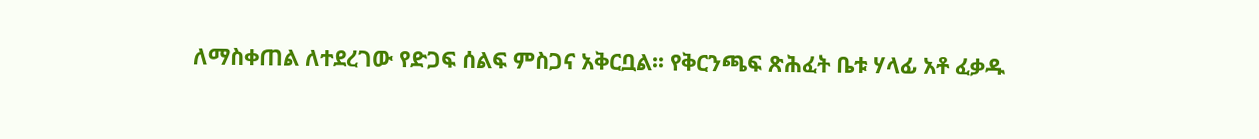ለማስቀጠል ለተደረገው የድጋፍ ሰልፍ ምስጋና አቅርቧል፡፡ የቅርንጫፍ ጽሕፈት ቤቱ ሃላፊ አቶ ፈቃዱ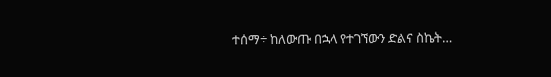ተሰማ÷ ከለውጡ በኋላ የተገኘውን ድልና ስኬት…